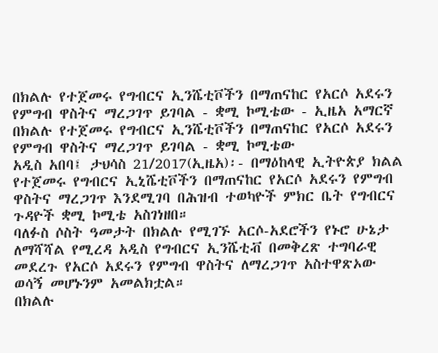በክልሉ የተጀመሩ የግብርና ኢንሼቲቮችን በማጠናከር የአርሶ አደሩን የምግብ ዋስትና ማረጋገጥ ይገባል - ቋሚ ኮሚቴው - ኢዜአ አማርኛ
በክልሉ የተጀመሩ የግብርና ኢንሼቲቮችን በማጠናከር የአርሶ አደሩን የምግብ ዋስትና ማረጋገጥ ይገባል - ቋሚ ኮሚቴው
አዲስ አበባ፤ ታህሳስ 21/2017(ኢዜአ)፡- በማዕከላዊ ኢትዮጵያ ክልል የተጀመሩ የግብርና ኢኒሼቲቮችን በማጠናከር የአርሶ አደሩን የምግብ ዋስትና ማረጋገጥ እንደሚገባ በሕዝብ ተወካዮች ምክር ቤት የግብርና ጉዳዮች ቋሚ ኮሚቴ አስገነዘበ።
ባለፉስ ሶስት ዓመታት በክልሉ የሚገኙ አርሶ-አደሮችን የኑሮ ሁኔታ ለማሻሻል የሚረዳ አዲስ የግብርና ኢንሼቲቭ በመቅረጽ ተግባራዊ መደረጉ የአርሶ አደሩን የምግብ ዋስትና ለማረጋገጥ አስተዋጽኦው ወሳኝ መሆኑንም አመልክቷል።
በክልሉ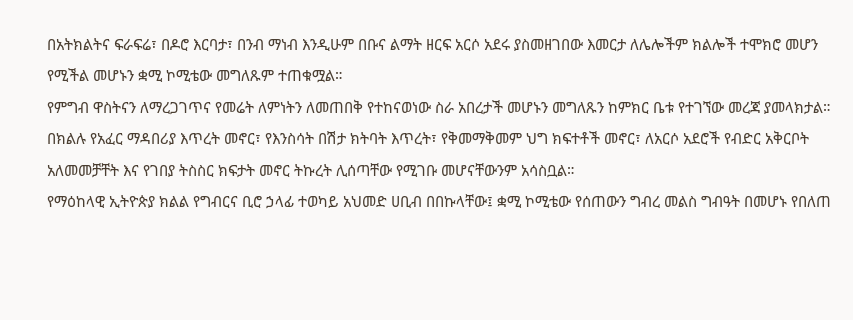በአትክልትና ፍራፍሬ፣ በዶሮ እርባታ፣ በንብ ማነብ እንዲሁም በቡና ልማት ዘርፍ አርሶ አደሩ ያስመዘገበው እመርታ ለሌሎችም ክልሎች ተሞክሮ መሆን የሚችል መሆኑን ቋሚ ኮሚቴው መግለጹም ተጠቁሟል።
የምግብ ዋስትናን ለማረጋገጥና የመሬት ለምነትን ለመጠበቅ የተከናወነው ስራ አበረታች መሆኑን መግለጹን ከምክር ቤቱ የተገኘው መረጃ ያመላክታል።
በክልሉ የአፈር ማዳበሪያ እጥረት መኖር፣ የእንስሳት በሽታ ክትባት እጥረት፣ የቅመማቅመም ህግ ክፍተቶች መኖር፣ ለአርሶ አደሮች የብድር አቅርቦት አለመመቻቸት እና የገበያ ትስስር ክፍታት መኖር ትኩረት ሊሰጣቸው የሚገቡ መሆናቸውንም አሳስቧል።
የማዕከላዊ ኢትዮጵያ ክልል የግብርና ቢሮ ኃላፊ ተወካይ አህመድ ሀቢብ በበኩላቸው፤ ቋሚ ኮሚቴው የሰጠውን ግብረ መልስ ግብዓት በመሆኑ የበለጠ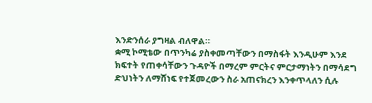እንድንሰራ ያግዛል ብለዋል።
ቋሚ ኮሚቴው በጥንካሬ ያስቀመጣቸውን በማስፋት እንዲሁም እንደ ክፍተት የጠቀሳቸውን ጉዳዮች በማረም ምርትና ምርታማነትን በማሳደግ ድህነትን ለማሸነፍ የተጀመረውን ስራ አጠናክረን እንቀጥላለን ሲሉ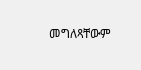መግለጻቸውም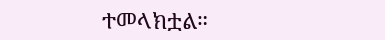ተመላክቷል።